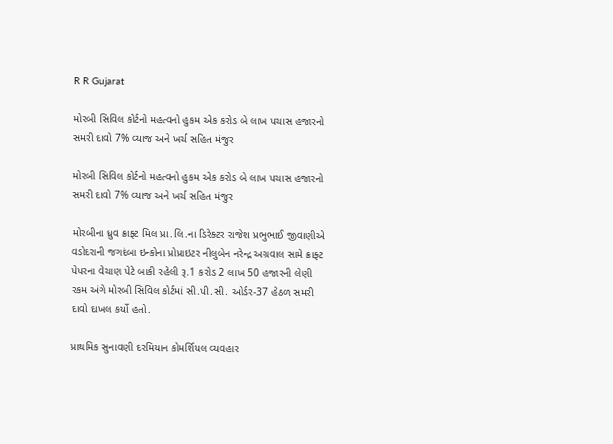R R Gujarat

મોરબી સિવિલ કોર્ટનો મહત્વનો હુકમ એક કરોડ બે લાખ પચાસ હજારનો સમરી દાવો 7% વ્યાજ અને ખર્ચ સહિત મંજુર

મોરબી સિવિલ કોર્ટનો મહત્વનો હુકમ એક કરોડ બે લાખ પચાસ હજારનો સમરી દાવો 7% વ્યાજ અને ખર્ચ સહિત મંજુર

મોરબીના ધ્રુવ ક્રાફ્ટ મિલ પ્રા.લિ.ના ડિરેક્ટર રાજેશ પ્રભુભાઈ જીવાણીએ વડોદરાની જગદંબા ઇન્કોના પ્રોપ્રાઇટર નીલુબેન નરેન્દ્ર અગ્રવાલ સામે ક્રાફ્ટ પેપરના વેચાણ પેટે બાકી રહેલી રૂ.1 કરોડ 2 લાખ 50 હજારની લેણી રકમ અંગે મોરબી સિવિલ કોર્ટમાં સી.પી.સી. ઓર્ડર-37 હેઠળ સમરી દાવો દાખલ કર્યો હતો.

પ્રાથમિક સુનાવણી દરમિયાન કોમર્શિયલ વ્યવહાર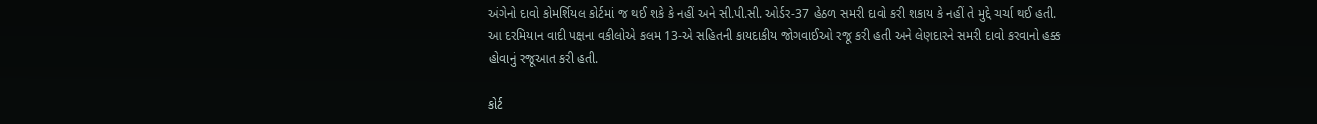અંગેનો દાવો કોમર્શિયલ કોર્ટમાં જ થઈ શકે કે નહીં અને સી.પી.સી. ઓર્ડર-37 હેઠળ સમરી દાવો કરી શકાય કે નહીં તે મુદ્દે ચર્ચા થઈ હતી. આ દરમિયાન વાદી પક્ષના વકીલોએ કલમ 13-એ સહિતની કાયદાકીય જોગવાઈઓ રજૂ કરી હતી અને લેણદારને સમરી દાવો કરવાનો હક્ક હોવાનું રજૂઆત કરી હતી.

કોર્ટ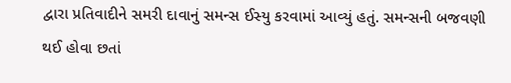દ્વારા પ્રતિવાદીને સમરી દાવાનું સમન્સ ઈસ્યુ કરવામાં આવ્યું હતું. સમન્સની બજવણી થઈ હોવા છતાં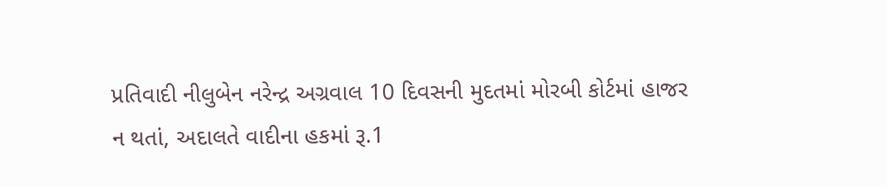પ્રતિવાદી નીલુબેન નરેન્દ્ર અગ્રવાલ 10 દિવસની મુદતમાં મોરબી કોર્ટમાં હાજર ન થતાં, અદાલતે વાદીના હકમાં રૂ.1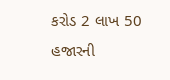કરોડ 2 લાખ 50 હજારની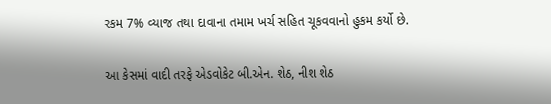રકમ 7% વ્યાજ તથા દાવાના તમામ ખર્ચ સહિત ચૂકવવાનો હુકમ કર્યો છે.

આ કેસમાં વાદી તરફે એડવોકેટ બી.એન. શેઠ, નીશ શેઠ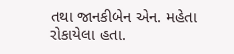તથા જાનકીબેન એન. મહેતા રોકાયેલા હતા.